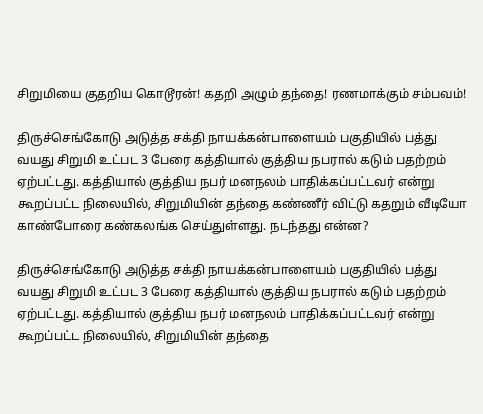சிறுமியை குதறிய கொடூரன்! கதறி அழும் தந்தை! ரணமாக்கும் சம்பவம்!

திருச்செங்கோடு அடுத்த சக்தி நாயக்கன்பாளையம் பகுதியில் பத்து வயது சிறுமி உட்பட 3 பேரை கத்தியால் குத்திய நபரால் கடும் பதற்றம் ஏற்பட்டது. கத்தியால் குத்திய நபர் மனநலம் பாதிக்கப்பட்டவர் என்று கூறப்பட்ட நிலையில், சிறுமியின் தந்தை கண்ணீர் விட்டு கதறும் வீடியோ காண்போரை கண்கலங்க செய்துள்ளது. நடந்தது என்ன?

திருச்செங்கோடு அடுத்த சக்தி நாயக்கன்பாளையம் பகுதியில் பத்து வயது சிறுமி உட்பட 3 பேரை கத்தியால் குத்திய நபரால் கடும் பதற்றம் ஏற்பட்டது. கத்தியால் குத்திய நபர் மனநலம் பாதிக்கப்பட்டவர் என்று கூறப்பட்ட நிலையில், சிறுமியின் தந்தை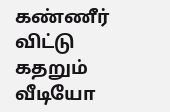கண்ணீர் விட்டு கதறும் வீடியோ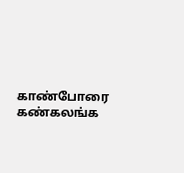காண்போரை கண்கலங்க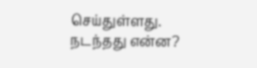செய்துள்ளது. நடந்தது என்ன?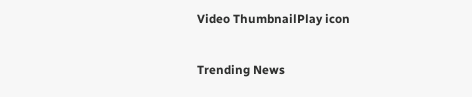Video ThumbnailPlay icon

Trending News